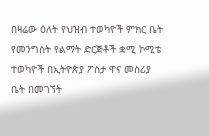በዛሬው ዕለት የህዝብ ተወካዮች ምክር ቤት የመንግስት የልማት ድርጅቶች ቋሚ ኮሚቴ ተወካዮች በኢትዮጵያ ፖስታ ዋና መስሪያ ቤት በመገኘት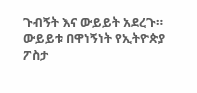ጉብኝት እና ውይይት አደረጉ። ውይይቱ በዋነኝነት የኢትዮጵያ ፖስታ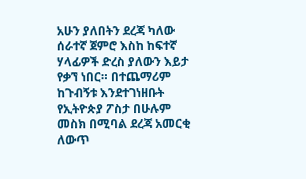አሁን ያለበትን ደረጃ ካለው ሰራተኛ ጀምሮ እስከ ከፍተኛ ሃላፊዎች ድረስ ያለውን እይታ የቃኘ ነበር። በተጨማሪም ከጉብኝቱ እንደተገነዘቡት የኢትዮጵያ ፖስታ በሁሉም መስክ በሚባል ደረጃ አመርቂ ለውጥ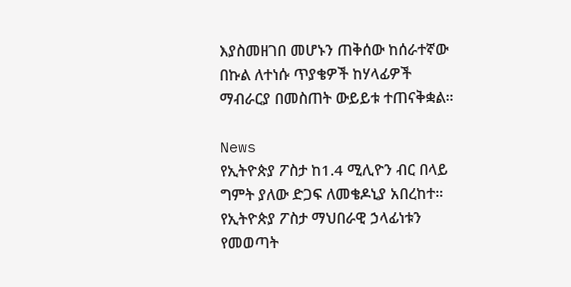እያስመዘገበ መሆኑን ጠቅሰው ከሰራተኛው በኩል ለተነሱ ጥያቄዎች ከሃላፊዎች ማብራርያ በመስጠት ውይይቱ ተጠናቅቋል።

News
የኢትዮጵያ ፖስታ ከ1.4 ሚሊዮን ብር በላይ ግምት ያለው ድጋፍ ለመቄዶኒያ አበረከተ።
የኢትዮጵያ ፖስታ ማህበራዊ ኃላፊነቱን የመወጣት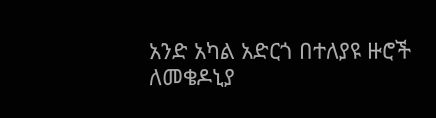አንድ አካል አድርጎ በተለያዩ ዙሮች ለመቄዶኒያ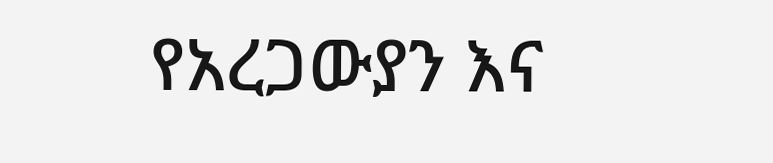የአረጋውያን እና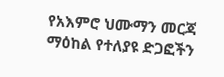የአእምሮ ህሙማን መርጃ ማዕከል የተለያዩ ድጋፎችን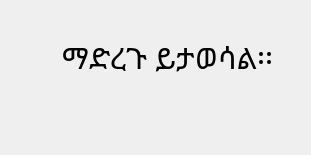ማድረጉ ይታወሳል፡፡